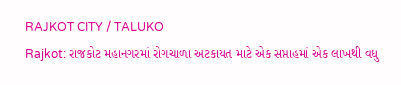RAJKOT CITY / TALUKO
Rajkot: રાજકોટ મહાનગરમાં રોગચાળા અટકાયત માટે એક સપ્તાહમાં એક લાખથી વધુ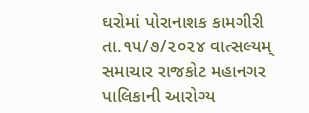ઘરોમાં પોરાનાશક કામગીરી
તા.૧૫/૭/૨૦૨૪ વાત્સલ્યમ્ સમાચાર રાજકોટ મહાનગર પાલિકાની આરોગ્ય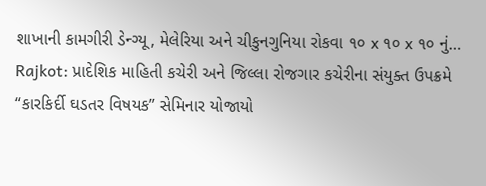શાખાની કામગીરી ડેન્ગ્યૂ, મેલેરિયા અને ચીકુનગુનિયા રોકવા ૧૦ x ૧૦ x ૧૦ નું…
Rajkot: પ્રાદેશિક માહિતી કચેરી અને જિલ્લા રોજગાર કચેરીના સંયુક્ત ઉપક્રમે “કારકિર્દી ઘડતર વિષયક” સેમિનાર યોજાયો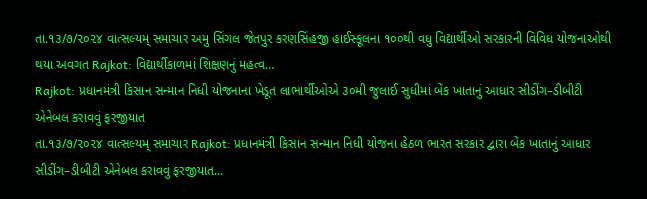તા.૧૩/૭/૨૦૨૪ વાત્સલ્યમ્ સમાચાર અમુ સિંગલ જેતપુર કરણસિંહજી હાઈસ્કૂલના ૧૦૦થી વધુ વિદ્યાર્થીઓ સરકારની વિવિધ યોજનાઓથી થયા અવગત Rajkot: વિદ્યાર્થીકાળમાં શિક્ષણનું મહત્વ…
Rajkot: પ્રધાનમંત્રી કિસાન સન્માન નિધી યોજનાના ખેડૂત લાભાર્થીઓએ ૩૦મી જુલાઈ સુધીમાં બેંક ખાતાનું આધાર સીડીંગ–ડીબીટી એનેબલ કરાવવું ફરજીયાત
તા.૧૩/૭/૨૦૨૪ વાત્સલ્યમ્ સમાચાર Rajkot: પ્રધાનમંત્રી કિસાન સન્માન નિધી યોજના હેઠળ ભારત સરકાર દ્વારા બેંક ખાતાનું આધાર સીડીંગ–ડીબીટી એનેબલ કરાવવું ફરજીયાત…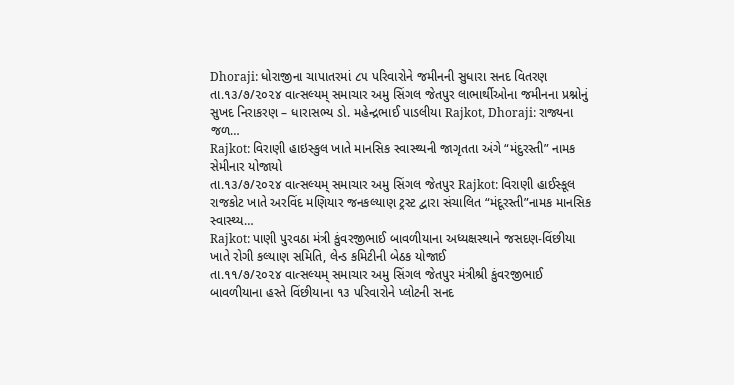Dhoraji: ધોરાજીના ચાપાતરમાં ૮૫ પરિવારોને જમીનની સુધારા સનદ વિતરણ
તા.૧૩/૭/૨૦૨૪ વાત્સલ્યમ્ સમાચાર અમુ સિંગલ જેતપુર લાભાર્થીઓના જમીનના પ્રશ્નોનું સુખદ નિરાકરણ – ધારાસભ્ય ડો. મહેન્દ્રભાઈ પાડલીયા Rajkot, Dhoraji: રાજ્યના જળ…
Rajkot: વિરાણી હાઇસ્કુલ ખાતે માનસિક સ્વાસ્થ્યની જાગૃતતા અંગે “મંદુરસ્તી” નામક સેમીનાર યોજાયો
તા.૧૩/૭/૨૦૨૪ વાત્સલ્યમ્ સમાચાર અમુ સિંગલ જેતપુર Rajkot: વિરાણી હાઈસ્કૂલ રાજકોટ ખાતે અરવિંદ મણિયાર જનકલ્યાણ ટ્રસ્ટ દ્વારા સંચાલિત “મંદૂરસ્તી”નામક માનસિક સ્વાસ્થ્ય…
Rajkot: પાણી પુરવઠા મંત્રી કુંવરજીભાઈ બાવળીયાના અધ્યક્ષસ્થાને જસદણ-વિંછીયા ખાતે રોગી કલ્યાણ સમિતિ, લેન્ડ કમિટીની બેઠક યોજાઈ
તા.૧૧/૭/૨૦૨૪ વાત્સલ્યમ્ સમાચાર અમુ સિંગલ જેતપુર મંત્રીશ્રી કુંવરજીભાઈ બાવળીયાના હસ્તે વિંછીયાના ૧૩ પરિવારોને પ્લોટની સનદ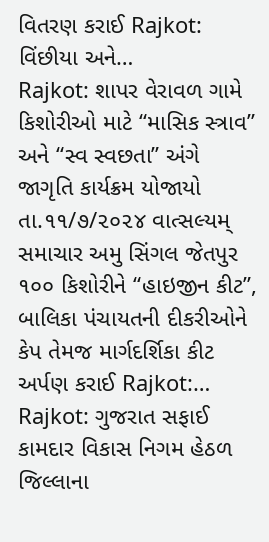વિતરણ કરાઈ Rajkot: વિંછીયા અને…
Rajkot: શાપર વેરાવળ ગામે કિશોરીઓ માટે “માસિક સ્ત્રાવ” અને “સ્વ સ્વછતા” અંગે જાગૃતિ કાર્યક્રમ યોજાયો
તા.૧૧/૭/૨૦૨૪ વાત્સલ્યમ્ સમાચાર અમુ સિંગલ જેતપુર ૧૦૦ કિશોરીને “હાઇજીન કીટ”, બાલિકા પંચાયતની દીકરીઓને કેપ તેમજ માર્ગદર્શિકા કીટ અર્પણ કરાઈ Rajkot:…
Rajkot: ગુજરાત સફાઈ કામદાર વિકાસ નિગમ હેઠળ જિલ્લાના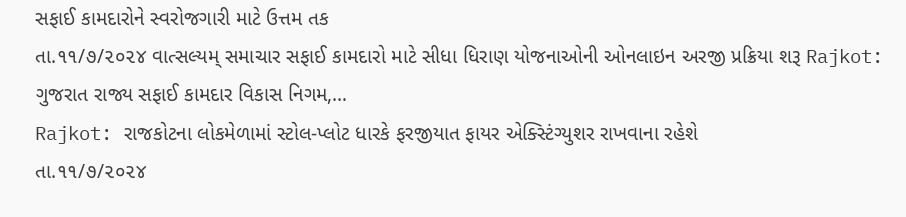સફાઈ કામદારોને સ્વરોજગારી માટે ઉત્તમ તક
તા.૧૧/૭/૨૦૨૪ વાત્સલ્યમ્ સમાચાર સફાઈ કામદારો માટે સીધા ધિરાણ યોજનાઓની ઓનલાઇન અરજી પ્રક્રિયા શરૂ Rajkot: ગુજરાત રાજ્ય સફાઈ કામદાર વિકાસ નિગમ,…
Rajkot: રાજકોટના લોકમેળામાં સ્ટોલ-પ્લોટ ધારકે ફરજીયાત ફાયર એક્સ્ટિંગ્યુશર રાખવાના રહેશે
તા.૧૧/૭/૨૦૨૪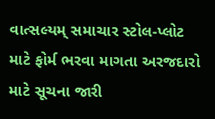વાત્સલ્યમ્ સમાચાર સ્ટોલ-પ્લોટ માટે ફોર્મ ભરવા માગતા અરજદારો માટે સૂચના જારી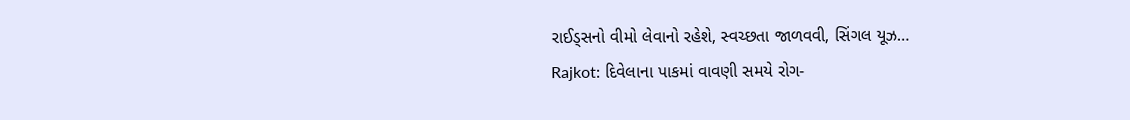રાઈડ્સનો વીમો લેવાનો રહેશે, સ્વચ્છતા જાળવવી, સિંગલ યૂઝ…
Rajkot: દિવેલાના પાકમાં વાવણી સમયે રોગ-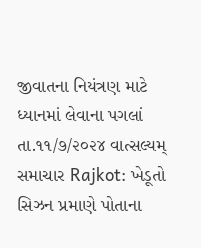જીવાતના નિયંત્રણ માટે ધ્યાનમાં લેવાના પગલાં
તા.૧૧/૭/૨૦૨૪ વાત્સલ્યમ્ સમાચાર Rajkot: ખેડૂતો સિઝન પ્રમાણે પોતાના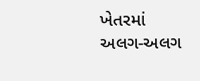ખેતરમાં અલગ-અલગ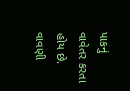પાકનું વાવેતર કરતા હોય છે. વાવણી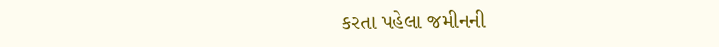કરતા પહેલા જમીનની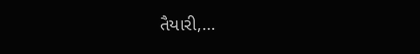તૈયારી,…